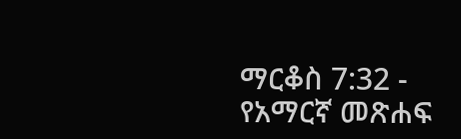ማርቆስ 7:32 - የአማርኛ መጽሐፍ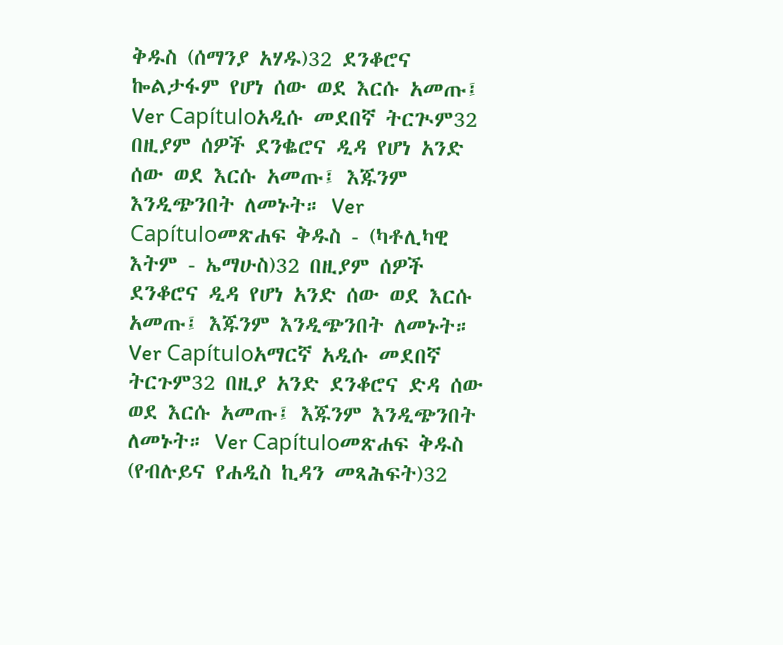ቅዱስ (ሰማንያ አሃዱ)32 ደንቆሮና ኰልታፋም የሆነ ሰው ወደ እርሱ አመጡ፤ Ver Capítuloአዲሱ መደበኛ ትርጒም32 በዚያም ሰዎች ደንቈሮና ዲዳ የሆነ አንድ ሰው ወደ እርሱ አመጡ፤ እጁንም እንዲጭንበት ለመኑት። Ver Capítuloመጽሐፍ ቅዱስ - (ካቶሊካዊ እትም - ኤማሁስ)32 በዚያም ሰዎች ደንቆሮና ዲዳ የሆነ አንድ ሰው ወደ እርሱ አመጡ፤ እጁንም እንዲጭንበት ለመኑት። Ver Capítuloአማርኛ አዲሱ መደበኛ ትርጉም32 በዚያ አንድ ደንቆሮና ድዳ ሰው ወደ እርሱ አመጡ፤ እጁንም እንዲጭንበት ለመኑት። Ver Capítuloመጽሐፍ ቅዱስ (የብሉይና የሐዲስ ኪዳን መጻሕፍት)32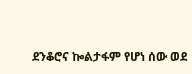ደንቆሮና ኰልታፋም የሆነ ሰው ወደ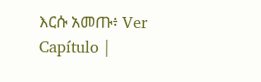እርሱ አመጡ፥ Ver Capítulo |